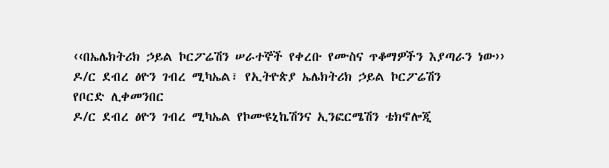‹‹በኤሌክትሪክ ኃይል ኮርፖሬሽን ሠራተኞች የቀረቡ የሙስና ጥቆማዎችን እያጣራን ነው››
ዶ/ር ደብረ ፅዮን ገብረ ሚካኤል፣ የኢትዮጵያ ኤሌክትሪክ ኃይል ኮርፖሬሽን
የቦርድ ሊቀመንበር
ዶ/ር ደብረ ፅዮን ገብረ ሚካኤል የኮሙዩኒኬሽንና ኢንፎርሜሽን ቴክኖሎጂ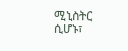ሚኒስትር ሲሆኑ፣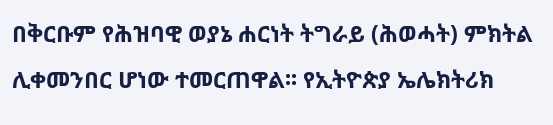በቅርቡም የሕዝባዊ ወያኔ ሐርነት ትግራይ (ሕወሓት) ምክትል ሊቀመንበር ሆነው ተመርጠዋል፡፡ የኢትዮጵያ ኤሌክትሪክ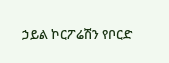ኃይል ኮርፖሬሽን የቦርድ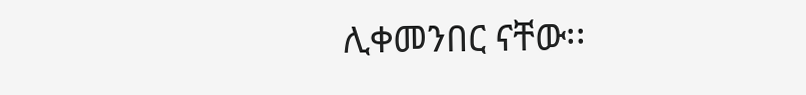ሊቀመንበር ናቸው፡፡